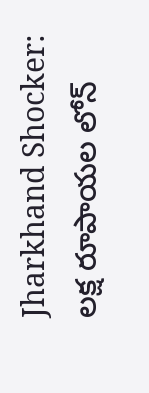Jharkhand Shocker: లక్ష రూపాయల లోన్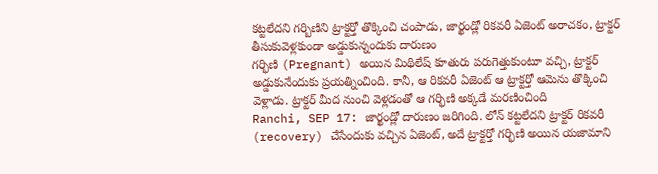కట్టలేదని గర్బిణిని ట్రాక్టర్తో తొక్కించి చంపాడు, జార్ఖండ్లో రికవరీ ఏజెంట్ అరాచకం, ట్రాక్టర్ తీసుకువెళ్లకుండా అడ్డుకున్నందుకు దారుణం
గర్భిణి (Pregnant) అయిన మిథిలేష్ కూతురు పరుగెత్తుకుంటూ వచ్చి, ట్రాక్టర్ అడ్డుకునేందుకు ప్రయత్నించింది. కానీ, ఆ రికవరీ ఏజెంట్ ఆ ట్రాక్టర్తో ఆమెను తొక్కించి వెళ్లాడు. ట్రాక్టర్ మీద నుంచి వెళ్లడంతో ఆ గర్భిణి అక్కడే మరణించింది
Ranchi, SEP 17: జార్ఖండ్లో దారుణం జరిగింది. లోన్ కట్టలేదని ట్రాక్టర్ రికవరీ (recovery) చేసేందుకు వచ్చిన ఏజెంట్, అదే ట్రాక్టర్తో గర్భిణి అయిన యజామాని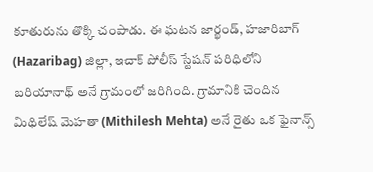కూతురును తొక్కి చంపాడు. ఈ ఘటన జార్ఖండ్, హజారిబాగ్ (Hazaribag) జిల్లా, ఇచాక్ పోలీస్ స్టేషన్ పరిధిలోని బరియానాథ్ అనే గ్రామంలో జరిగింది. గ్రామానికి చెందిన మిథిలేష్ మెహతా (Mithilesh Mehta) అనే రైతు ఒక ఫైనాన్స్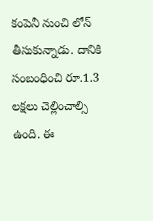కంపెనీ నుంచి లోన్ తీసుకున్నాడు. దానికి సంబంధించి రూ.1.3 లక్షలు చెల్లించాల్సి ఉంది. ఈ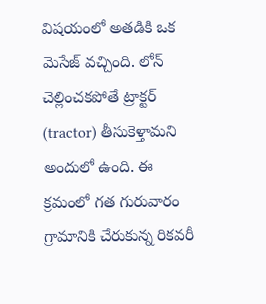విషయంలో అతడికి ఒక మెసేజ్ వచ్చింది. లోన్ చెల్లించకపోతే ట్రాక్టర్ (tractor) తీసుకెళ్తామని అందులో ఉంది. ఈ క్రమంలో గత గురువారం గ్రామానికి చేరుకున్న రికవరీ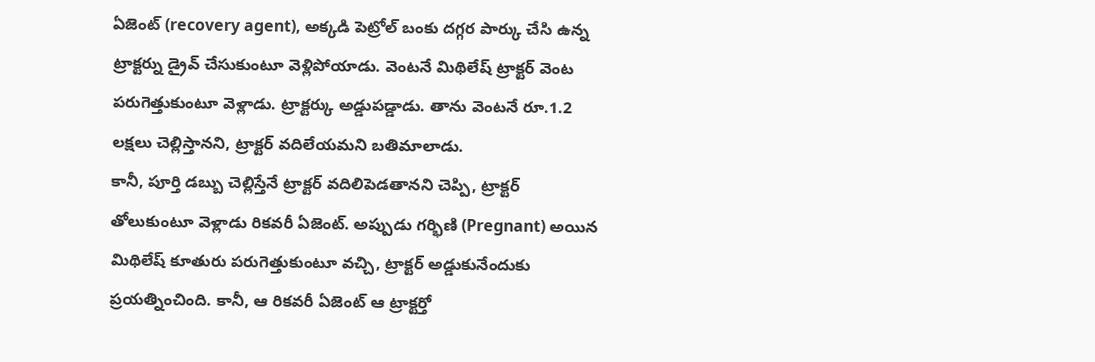ఏజెంట్ (recovery agent), అక్కడి పెట్రోల్ బంకు దగ్గర పార్కు చేసి ఉన్న ట్రాక్టర్ను డ్రైవ్ చేసుకుంటూ వెళ్లిపోయాడు. వెంటనే మిథిలేష్ ట్రాక్టర్ వెంట పరుగెత్తుకుంటూ వెళ్లాడు. ట్రాక్టర్కు అడ్డుపడ్డాడు. తాను వెంటనే రూ.1.2 లక్షలు చెల్లిస్తానని, ట్రాక్టర్ వదిలేయమని బతిమాలాడు.
కానీ, పూర్తి డబ్బు చెల్లిస్తేనే ట్రాక్టర్ వదిలిపెడతానని చెప్పి, ట్రాక్టర్ తోలుకుంటూ వెళ్లాడు రికవరీ ఏజెంట్. అప్పుడు గర్భిణి (Pregnant) అయిన మిథిలేష్ కూతురు పరుగెత్తుకుంటూ వచ్చి, ట్రాక్టర్ అడ్డుకునేందుకు ప్రయత్నించింది. కానీ, ఆ రికవరీ ఏజెంట్ ఆ ట్రాక్టర్తో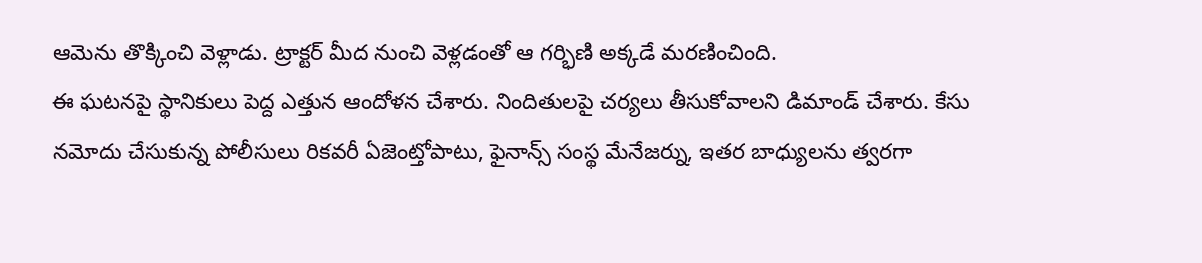ఆమెను తొక్కించి వెళ్లాడు. ట్రాక్టర్ మీద నుంచి వెళ్లడంతో ఆ గర్భిణి అక్కడే మరణించింది.
ఈ ఘటనపై స్థానికులు పెద్ద ఎత్తున ఆందోళన చేశారు. నిందితులపై చర్యలు తీసుకోవాలని డిమాండ్ చేశారు. కేసు నమోదు చేసుకున్న పోలీసులు రికవరీ ఏజెంట్తోపాటు, ఫైనాన్స్ సంస్థ మేనేజర్ను, ఇతర బాధ్యులను త్వరగా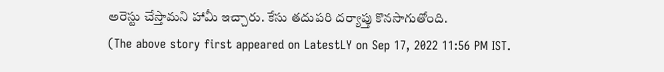అరెస్టు చేస్తామని హామీ ఇచ్చారు. కేసు తదుపరి దర్యాప్తు కొనసాగుతోంది.
(The above story first appeared on LatestLY on Sep 17, 2022 11:56 PM IST.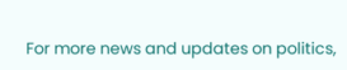For more news and updates on politics,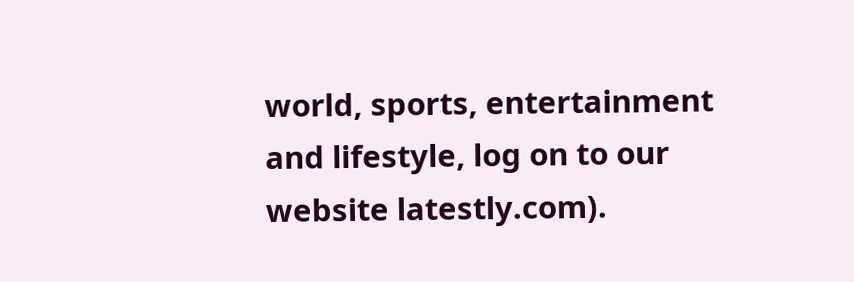world, sports, entertainment and lifestyle, log on to our website latestly.com).